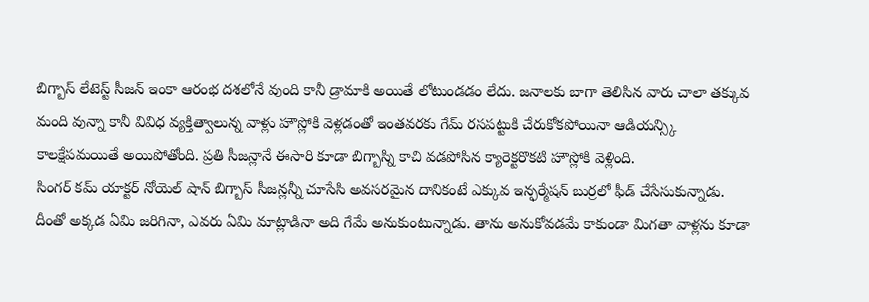బిగ్బాస్ లేటెస్ట్ సీజన్ ఇంకా ఆరంభ దశలోనే వుంది కానీ డ్రామాకి అయితే లోటుండడం లేదు. జనాలకు బాగా తెలిసిన వారు చాలా తక్కువ మంది వున్నా కానీ వివిధ వ్యక్తిత్వాలున్న వాళ్లు హౌస్లోకి వెళ్లడంతో ఇంతవరకు గేమ్ రసపట్టుకి చేరుకోకపోయినా ఆడియన్స్కి కాలక్షేపమయితే అయిపోతోంది. ప్రతి సీజన్లానే ఈసారి కూడా బిగ్బాస్ని కాచి వడపోసిన క్యారెక్టరొకటి హౌస్లోకి వెళ్లింది.
సింగర్ కమ్ యాక్టర్ నోయెల్ షాన్ బిగ్బాస్ సీజన్లన్నీ చూసేసి అవసరమైన దానికంటే ఎక్కువ ఇన్ఫర్మేషన్ బుర్రలో ఫీడ్ చేసేసుకున్నాడు. దీంతో అక్కడ ఏమి జరిగినా, ఎవరు ఏమి మాట్లాడినా అది గేమే అనుకుంటున్నాడు. తాను అనుకోవడమే కాకుండా మిగతా వాళ్లను కూడా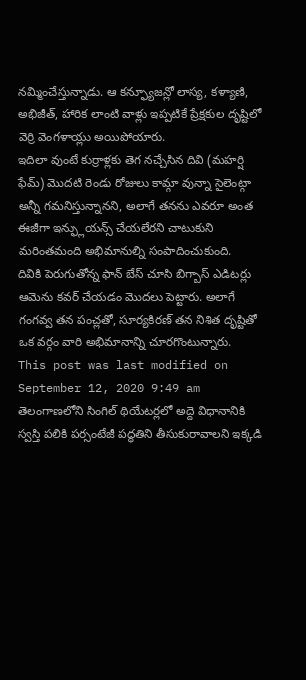నమ్మించేస్తున్నాడు. ఆ కన్ఫ్యూజన్లో లాస్య, కళ్యాణి, అభిజీత్, హారిక లాంటి వాళ్లు ఇప్పటికే ప్రేక్షకుల దృష్టిలో వెర్రి వెంగళాయ్లు అయిపోయారు.
ఇదిలా వుంటే కుర్రాళ్లకు తెగ నచ్చేసిన దివి (మహర్షి ఫేమ్) మొదటి రెండు రోజులు కామ్గా వున్నా సైలెంట్గా అన్నీ గమనిస్తున్నానని, అలాగే తనను ఎవరూ అంత ఈజీగా ఇన్ఫ్లుయన్స్ చేయలేరని చాటుకుని మరింతమంది అభిమానుల్ని సంపాదించుకుంది.
దివికి పెరుగుతోన్న ఫాన్ బేస్ చూసి బిగ్బాస్ ఎడిటర్లు ఆమెను కవర్ చేయడం మొదలు పెట్టారు. అలాగే గంగవ్వ తన పంచ్లతో, సూర్యకిరణ్ తన నిశిత దృష్టితో ఒక వర్గం వారి అభిమానాన్ని చూరగొంటున్నారు.
This post was last modified on September 12, 2020 9:49 am
తెలంగాణలోని సింగిల్ థియేటర్లలో అద్దె విధానానికి స్వస్తి పలికి పర్సంటేజీ పద్ధతిని తీసుకురావాలని ఇక్కడి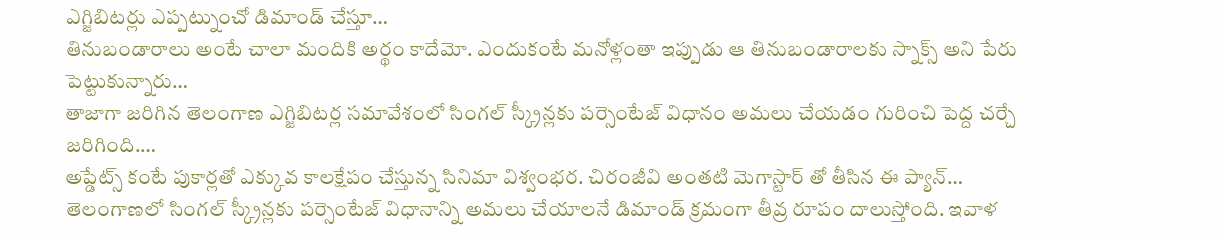ఎగ్జిబిటర్లు ఎప్పట్నుంచో డిమాండ్ చేస్తూ…
తినుబండారాలు అంటే చాలా మందికి అర్థం కాదేమో. ఎందుకంటే మనోళ్లంతా ఇప్పుడు ఆ తినుబండారాలకు స్నాక్స్ అని పేరు పెట్టుకున్నారు…
తాజాగా జరిగిన తెలంగాణ ఎగ్జిబిటర్ల సమావేశంలో సింగల్ స్క్రీన్లకు పర్సెంటేజ్ విధానం అమలు చేయడం గురించి పెద్ద చర్చే జరిగింది.…
అప్డేట్స్ కంటే పుకార్లతో ఎక్కువ కాలక్షేపం చేస్తున్న సినిమా విశ్వంభర. చిరంజీవి అంతటి మెగాస్టార్ తో తీసిన ఈ ప్యాన్…
తెలంగాణలో సింగల్ స్క్రీన్లకు పర్సెంటేజ్ విధానాన్ని అమలు చేయాలనే డిమాండ్ క్రమంగా తీవ్ర రూపం దాలుస్తోంది. ఇవాళ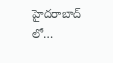హైదరాబాద్ లో…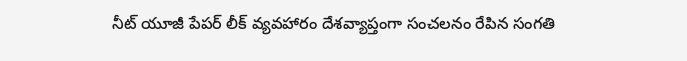నీట్ యూజీ పేపర్ లీక్ వ్యవహారం దేశవ్యాప్తంగా సంచలనం రేపిన సంగతి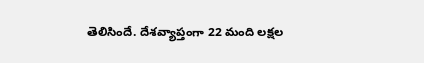తెలిసిందే. దేశవ్యాప్తంగా 22 మంది లక్షల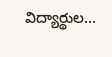విద్యార్థుల…